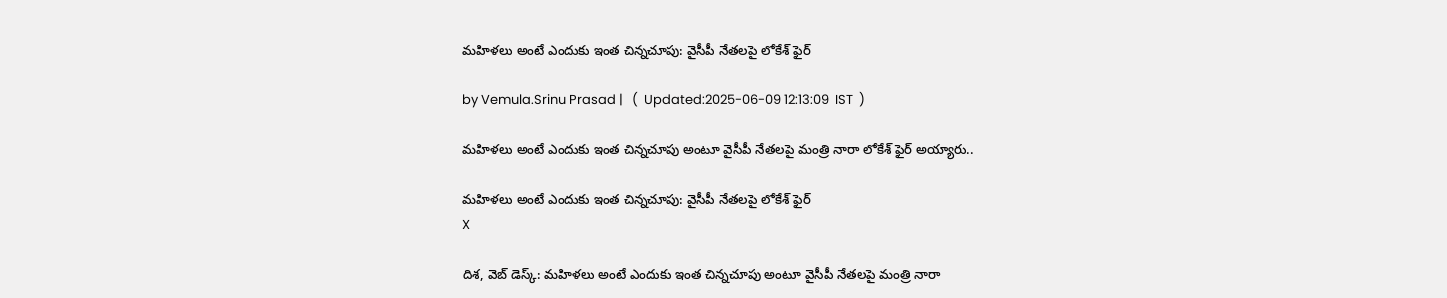మహిళలు అంటే ఎందుకు ఇంత చిన్నచూపు: వైసీపీ నేతలపై లోకేశ్ ఫైర్

by Vemula.Srinu Prasad |   (  Updated:2025-06-09 12:13:09  IST  )

మహిళలు అంటే ఎందుకు ఇంత చిన్నచూపు అంటూ వైసీపీ నేతలపై మంత్రి నారా లోకేశ్ ఫైర్ అయ్యారు..

మహిళలు అంటే ఎందుకు ఇంత చిన్నచూపు: వైసీపీ నేతలపై లోకేశ్ ఫైర్
X

దిశ, వెబ్ డెస్క్: మహిళలు అంటే ఎందుకు ఇంత చిన్నచూపు అంటూ వైసీపీ నేతలపై మంత్రి నారా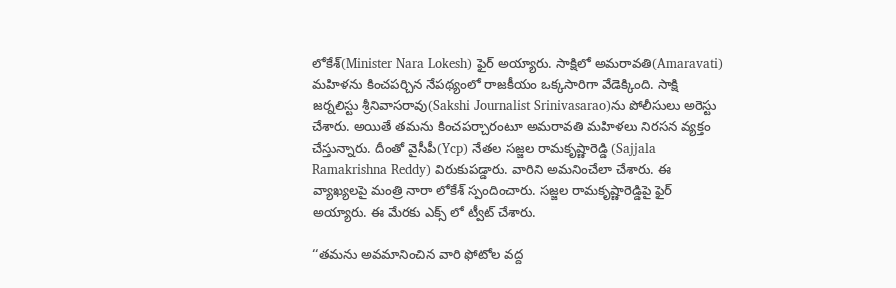లోకేశ్(Minister Nara Lokesh) ఫైర్ అయ్యారు. సాక్షిలో అమరావతి(Amaravati) మహిళను కించపర్చిన నేపథ్యంలో రాజకీయం ఒక్కసారిగా వేడెక్కింది. సాక్షి జర్నలిస్టు శ్రీనివాసరావు(Sakshi Journalist Srinivasarao)ను పోలీసులు అరెస్టు చేశారు. అయితే తమను కించపర్చారంటూ అమరావతి మహిళలు నిరసన వ్యక్తం చేస్తున్నారు. దీంతో వైసీపీ(Ycp) నేతల సజ్జల రామకృష్ణారెడ్డి (Sajjala Ramakrishna Reddy) విరుకుపడ్డారు. వారిని అమనించేలా చేశారు. ఈ వ్యాఖ్యలపై మంత్రి నారా లోకేశ్ స్పందించారు. సజ్జల రామకృష్ణారెడ్డిపై ఫైర్ అయ్యారు. ఈ మేరకు ఎక్స్ లో ట్వీట్ చేశారు.

‘‘తమను అవమానించిన వారి ఫోటోల వద్ద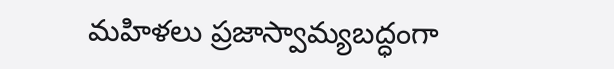మహిళలు ప్రజాస్వామ్యబద్ధంగా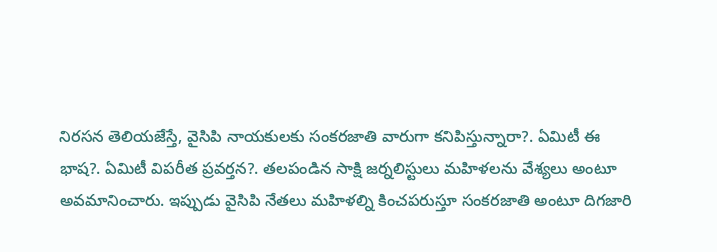నిరసన తెలియజేస్తే, వైసిపి నాయకులకు సంకరజాతి వారుగా కనిపిస్తున్నారా?. ఏమిటీ ఈ భాష?. ఏమిటీ విపరీత ప్రవర్తన?. తలపండిన సాక్షి జర్నలిస్టులు మహిళలను వేశ్యలు అంటూ అవమానించారు. ఇప్పుడు వైసిపి నేతలు మహిళల్ని కించపరుస్తూ సంకరజాతి అంటూ దిగజారి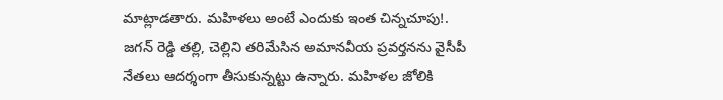మాట్లాడతారు. మహిళలు అంటే ఎందుకు ఇంత చిన్నచూపు!. జగన్ రెడ్డి తల్లి, చెల్లిని తరిమేసిన అమానవీయ ప్రవర్తనను వైసీపీ నేతలు ఆదర్శంగా తీసుకున్నట్టు ఉన్నారు. మహిళల జోలికి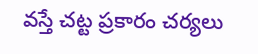వస్తే చట్ట ప్రకారం చర్యలు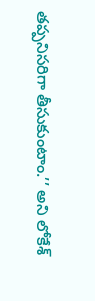తప్పనిసరిగా తీసుకుంటాం.’’ అని లోకేశ్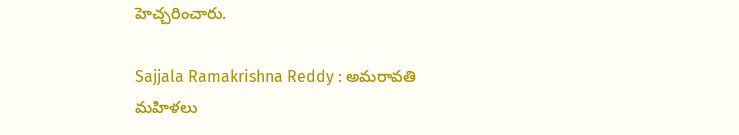హెచ్చరించారు.

Sajjala Ramakrishna Reddy : అమరావతి మహిళలు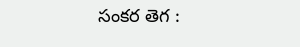సంకర తెగ :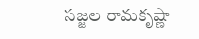సజ్జల రామకృష్ణా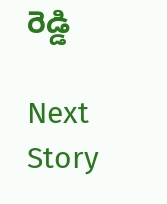రెడ్డి

Next Story